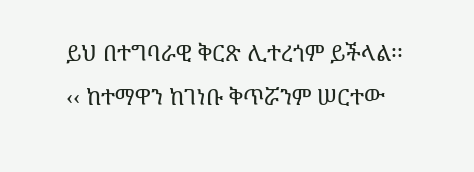ይህ በተግባራዊ ቅርጽ ሊተረጎም ይችላል፡፡ ‹‹ ከተማዋን ከገነቡ ቅጥሯንም ሠርተው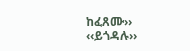ከፈጸሙ››
‹‹ይጎዳሉ››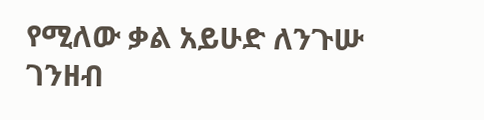የሚለው ቃል አይሁድ ለንጉሡ ገንዘብ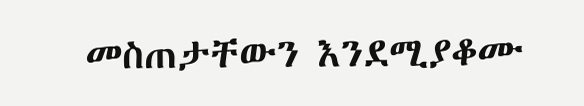መስጠታቸውን እንደሚያቆሙ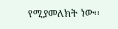የሚያመለክት ነው፡፡